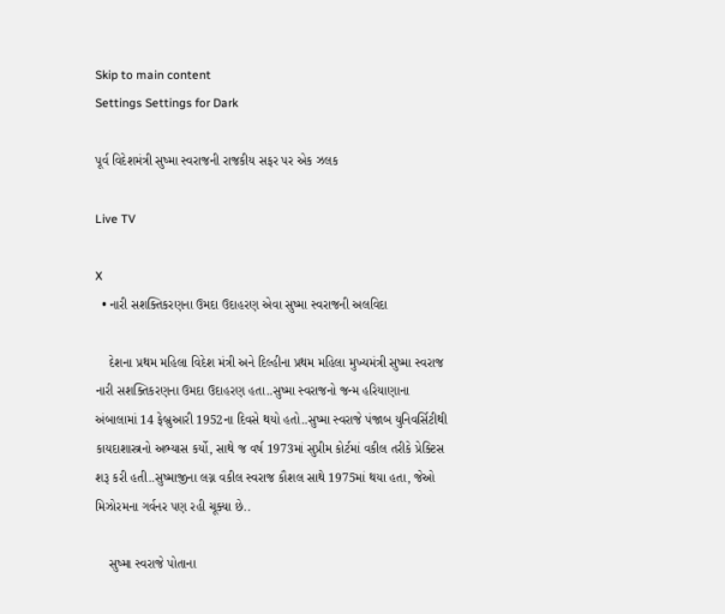Skip to main content
Settings Settings for Dark

પૂર્વ વિદેશમંત્રી સુષ્મા સ્વરાજની રાજકીય સફર પર એક ઝલક

Live TV

X
  • નારી સશક્તિકરણના ઉમદા ઉદાહરણ એવા સુષ્મા સ્વરાજની અલવિદા

    દેશના પ્રથમ મહિલા વિદેશ મંત્રી અને દિલ્હીના પ્રથમ મહિલા મુખ્યમંત્રી સુષ્મા સ્વરાજ નારી સશક્તિકરણના ઉમદા ઉદાહરણ હતા..સુષ્મા સ્વરાજનો જન્મ હરિયાણાના અંબાલામાં 14 ફેબ્રુઆરી 1952ના દિવસે થયો હતો..સુષ્મા સ્વરાજે પંજાબ યુનિવર્સિટીથી કાયદાશાસ્ત્રનો અભ્યાસ કર્યો, સાથે જ વર્ષ 1973માં સુપ્રીમ કોર્ટમાં વકીલ તરીકે પ્રેક્ટિસ શરૂ કરી હતી..સુષ્માજીના લગ્ન વકીલ સ્વરાજ કૌશલ સાથે 1975માં થયા હતા, જેઓ મિઝોરમના ગર્વનર પણ રહી ચૂક્યા છે..

    સુષ્મા સ્વરાજે પોતાના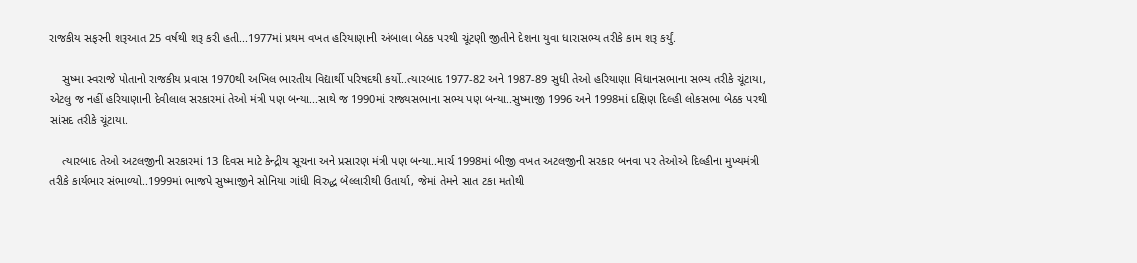રાજકીય સફરની શરૂઆત 25 વર્ષથી શરૂ કરી હતી...1977માં પ્રથમ વખત હરિયાણાની અંબાલા બેઠક પરથી ચૂંટણી જીતીને દેશના યુવા ધારાસભ્ય તરીકે કામ શરૂ કર્યું.

    સુષ્મા સ્વરાજે પોતાનો રાજકીય પ્રવાસ 1970થી અખિલ ભારતીય વિદ્યાર્થી પરિષદથી કર્યો..ત્યારબાદ 1977-82 અને 1987-89 સુધી તેઓ હરિયાણા વિધાનસભાના સભ્ય તરીકે ચૂંટાયા, એટલુ જ નહીં હરિયાણાની દેવીલાલ સરકારમાં તેઓ મંત્રી પણ બન્યા...સાથે જ 1990માં રાજ્યસભાના સભ્ય પણ બન્યા..સુષ્માજી 1996 અને 1998માં દક્ષિણ દિલ્હી લોકસભા બેઠક પરથી સાંસદ તરીકે ચૂંટાયા.

    ત્યારબાદ તેઓ અટલજીની સરકારમાં 13 દિવસ માટે કેન્દ્રીય સૂચના અને પ્રસારણ મંત્રી પણ બન્યા..માર્ચ 1998માં બીજી વખત અટલજીની સરકાર બનવા પર તેઓએ દિલ્હીના મુખ્યમંત્રી તરીકે કાર્યભાર સંભાળ્યો..1999માં ભાજપે સુષ્માજીને સોનિયા ગાંધી વિરુદ્ધ બેલ્લારીથી ઉતાર્યા, જેમાં તેમને સાત ટકા મતોથી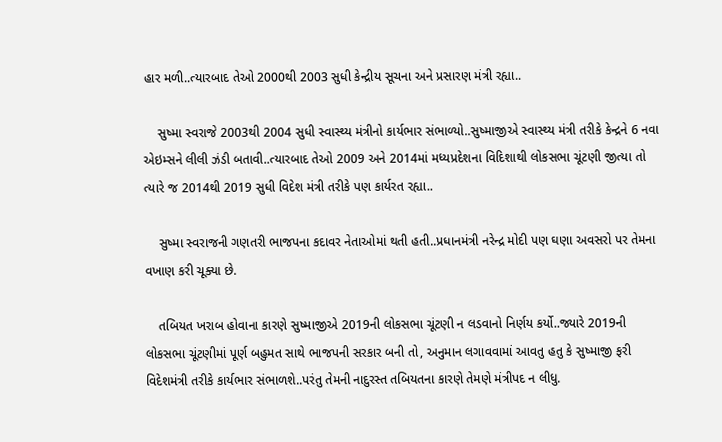હાર મળી..ત્યારબાદ તેઓ 2000થી 2003 સુધી કેન્દ્રીય સૂચના અને પ્રસારણ મંત્રી રહ્યા..

    સુષ્મા સ્વરાજે 2003થી 2004 સુધી સ્વાસ્થ્ય મંત્રીનો કાર્યભાર સંભાળ્યો..સુષ્માજીએ સ્વાસ્થ્ય મંત્રી તરીકે કેન્દ્રને 6 નવા એઇમ્સને લીલી ઝંડી બતાવી..ત્યારબાદ તેઓ 2009 અને 2014માં મધ્યપ્રદેશના વિદિશાથી લોકસભા ચૂંટણી જીત્યા તો ત્યારે જ 2014થી 2019 સુધી વિદેશ મંત્રી તરીકે પણ કાર્યરત રહ્યા..

    સુષ્મા સ્વરાજની ગણતરી ભાજપના કદાવર નેતાઓમાં થતી હતી..પ્રધાનમંત્રી નરેન્દ્ર મોદી પણ ઘણા અવસરો પર તેમના વખાણ કરી ચૂક્યા છે.

    તબિયત ખરાબ હોવાના કારણે સુષ્માજીએ 2019ની લોકસભા ચૂંટણી ન લડવાનો નિર્ણય કર્યો..જ્યારે 2019ની લોકસભા ચૂંટણીમાં પૂર્ણ બહુમત સાથે ભાજપની સરકાર બની તો, અનુમાન લગાવવામાં આવતુ હતુ કે સુષ્માજી ફરી વિદેશમંત્રી તરીકે કાર્યભાર સંભાળશે..પરંતુ તેમની નાદુરસ્ત તબિયતના કારણે તેમણે મંત્રીપદ ન લીધુ.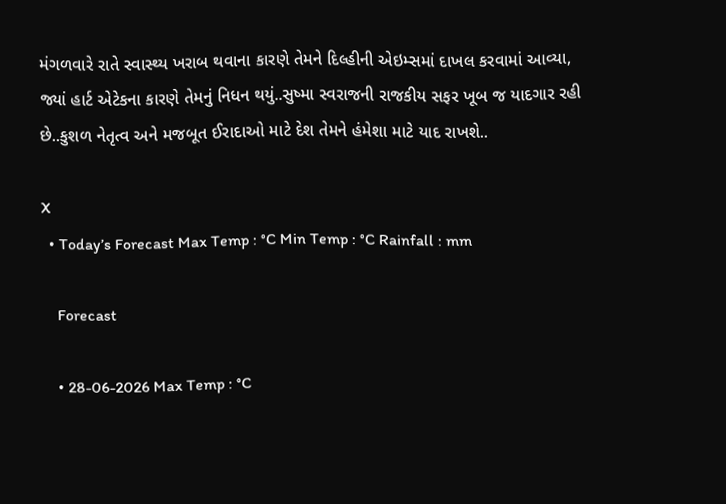મંગળવારે રાતે સ્વાસ્થ્ય ખરાબ થવાના કારણે તેમને દિલ્હીની એઇમ્સમાં દાખલ કરવામાં આવ્યા, જ્યાં હાર્ટ એટેકના કારણે તેમનું નિધન થયું..સુષ્મા સ્વરાજની રાજકીય સફર ખૂબ જ યાદગાર રહી છે..કુશળ નેતૃત્વ અને મજબૂત ઈરાદાઓ માટે દેશ તેમને હંમેશા માટે યાદ રાખશે..

X
  • Today’s Forecast Max Temp : °C Min Temp : °C Rainfall : mm

    Forecast

    • 28-06-2026 Max Temp : °C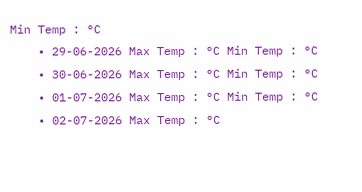Min Temp : °C
    • 29-06-2026 Max Temp : °C Min Temp : °C
    • 30-06-2026 Max Temp : °C Min Temp : °C
    • 01-07-2026 Max Temp : °C Min Temp : °C
    • 02-07-2026 Max Temp : °C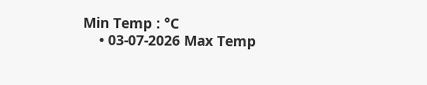Min Temp : °C
    • 03-07-2026 Max Temp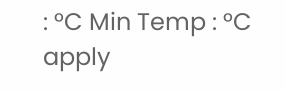: °C Min Temp : °C
apply